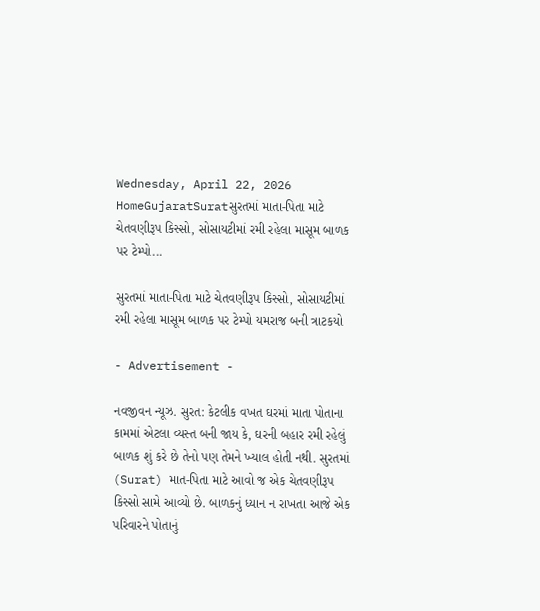Wednesday, April 22, 2026
HomeGujaratSuratસુરતમાં માતા-પિતા માટે ચેતવણીરૂપ કિસ્સો, સોસાયટીમાં રમી રહેલા માસૂમ બાળક પર ટેમ્પો...

સુરતમાં માતા-પિતા માટે ચેતવણીરૂપ કિસ્સો, સોસાયટીમાં રમી રહેલા માસૂમ બાળક પર ટેમ્પો યમરાજ બની ત્રાટકયો

- Advertisement -

નવજીવન ન્યૂઝ. સુરત: કેટલીક વખત ઘરમાં માતા પોતાના કામમાં એટલા વ્યસ્ત બની જાય કે, ઘરની બહાર રમી રહેલું બાળક શું કરે છે તેનો પણ તેમને ખ્યાલ હોતી નથી. સુરતમાં (Surat) માત-પિતા માટે આવો જ એક ચેતવણીરૂપ કિસ્સો સામે આવ્યો છે. બાળકનું ધ્યાન ન રાખતા આજે એક પરિવારને પોતાનું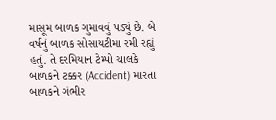માસૂમ બાળક ગુમાવવું પડ્યું છે. બે વર્ષનું બાળક સોસાયટીમા રમી રહ્યું હતું. તે દરમિયાન ટેમ્પો ચાલકે બાળકને ટક્કર (Accident) મારતા બાળકને ગંભીર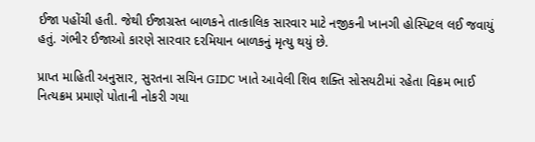ઈજા પહોંચી હતી. જેથી ઈજાગ્રસ્ત બાળકને તાત્કાલિક સારવાર માટે નજીકની ખાનગી હોસ્પિટલ લઈ જવાયું હતું. ગંભીર ઈજાઓ કારણે સારવાર દરમિયાન બાળકનું મૃત્યુ થયું છે.

પ્રાપ્ત માહિતી અનુસાર, સુરતના સચિન GIDC ખાતે આવેલી શિવ શક્તિ સોસયટીમાં રહેતા વિક્રમ ભાઈ નિત્યક્રમ પ્રમાણે પોતાની નોકરી ગયા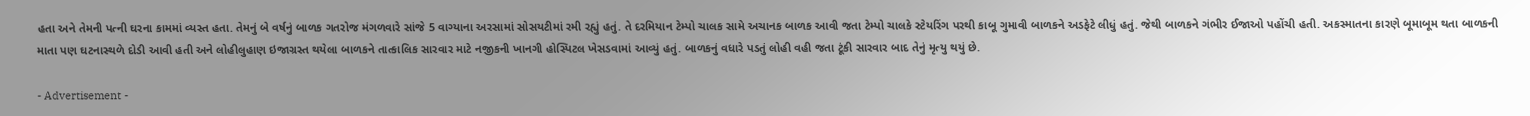હતા અને તેમની પત્ની ઘરના કામમાં વ્યસ્ત હતા. તેમનું બે વર્ષનું બાળક ગતરોજ મંગળવારે સાંજે 5 વાગ્યાના અરસામાં સોસયટીમાં રમી રહ્યું હતું. તે દરમિયાન ટેમ્પો ચાલક સામે અચાનક બાળક આવી જતા ટેમ્પો ચાલકે સ્ટેયરિંગ પરથી કાબૂ ગુમાવી બાળકને અડફેટે લીધું હતું. જેથી બાળકને ગંભીર ઈજાઓ પહોંચી હતી. અકસ્માતના કારણે બૂમાબૂમ થતા બાળકની માતા પણ ઘટનાસ્થળે દોડી આવી હતી અને લોહીલુહાણ ઇજાગ્રસ્ત થયેલા બાળકને તાત્કાલિક સારવાર માટે નજીકની ખાનગી હોસ્પિટલ ખેસડવામાં આવ્યું હતું. બાળકનું વધારે પડતું લોહી વહી જતા ટૂંકી સારવાર બાદ તેનું મૃત્યુ થયું છે.

- Advertisement -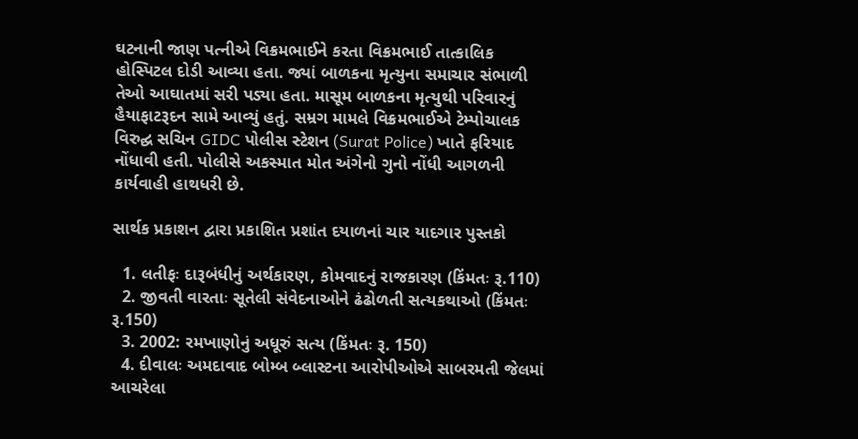ઘટનાની જાણ પત્નીએ વિક્રમભાઈને કરતા વિક્રમભાઈ તાત્કાલિક હોસ્પિટલ દોડી આવ્યા હતા. જ્યાં બાળકના મૃત્યુના સમાચાર સંભાળી તેઓ આઘાતમાં સરી પડ્યા હતા. માસૂમ બાળકના મૃત્યુથી પરિવારનું હૈયાફાટરૂદન સામે આવ્યું હતું. સમ્રગ મામલે વિક્રમભાઈએ ટેમ્પોચાલક વિરુદ્ઘ સચિન GIDC પોલીસ સ્ટેશન (Surat Police) ખાતે ફરિયાદ નોંધાવી હતી. પોલીસે અકસ્માત મોત અંગેનો ગુનો નોંધી આગળની કાર્યવાહી હાથધરી છે.

સાર્થક પ્રકાશન દ્વારા પ્રકાશિત પ્રશાંત દયાળનાં ચાર યાદગાર પુસ્તકો

  1. લતીફઃ દારૂબંધીનું અર્થકારણ, કોમવાદનું રાજકારણ (કિંમતઃ રૂ.110)
  2. જીવતી વારતાઃ સૂતેલી સંવેદનાઓને ઢંઢોળતી સત્યકથાઓ (કિંમતઃ રૂ.150)
  3. 2002: રમખાણોનું અધૂરું સત્ય (કિંમતઃ રૂ. 150)
  4. દીવાલઃ અમદાવાદ બોમ્બ બ્લાસ્ટના આરોપીઓએ સાબરમતી જેલમાં આચરેલા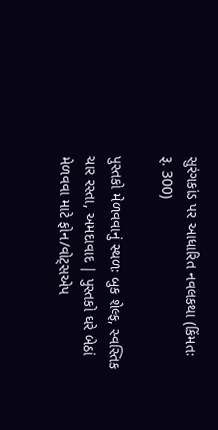સુરંગકાંડ પર આધારિત નવલકથા (કિંમતઃ રૂ. 300)

પુસ્તકો મેળવવાનું સ્થળઃ બુક શેલ્ફ, સ્વસ્તિક ચાર રસ્તા, અમદાવાદ | પુસ્તકો ઘરે બેઠાં મેળવવા માટે ફોન/વોટ્સએપ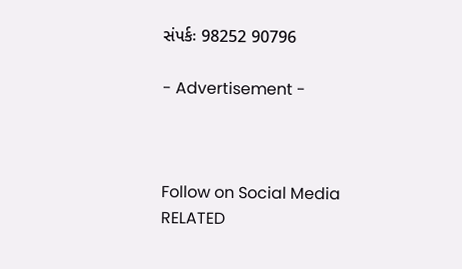સંપર્કઃ 98252 90796

- Advertisement -



Follow on Social Media
RELATED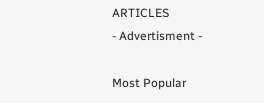ARTICLES
- Advertisment -

Most Popular